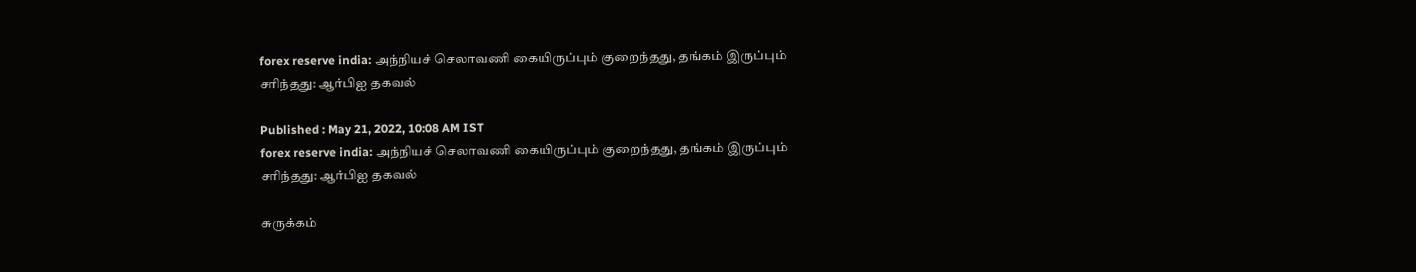forex reserve india: அந்நியச் செலாவணி கையிருப்பும் குறைந்தது, தங்கம் இருப்பும் சரிந்தது: ஆர்பிஐ தகவல்

Published : May 21, 2022, 10:08 AM IST
forex reserve india: அந்நியச் செலாவணி கையிருப்பும் குறைந்தது, தங்கம் இருப்பும் சரிந்தது: ஆர்பிஐ தகவல்

சுருக்கம்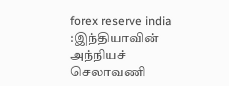forex reserve india :இந்தியாவின் அந்நியச் செலாவணி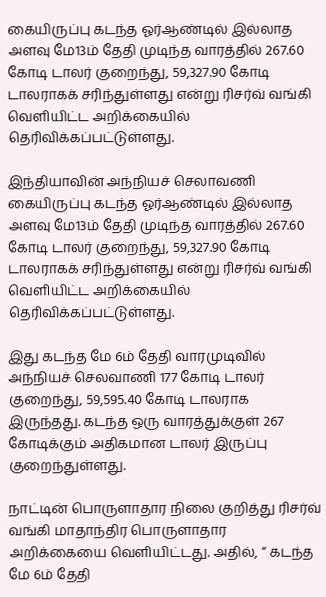கையிருப்பு கடந்த ஓர்ஆண்டில் இல்லாத அளவு மே13ம் தேதி முடிந்த வாரத்தில் 267.60 கோடி டாலர் குறைந்து, 59,327.90 கோடி டாலராகக் சரிந்துள்ளது என்று ரிசர்வ் வங்கி வெளியிட்ட அறிக்கையில் தெரிவிக்கப்பட்டுள்ளது.

இந்தியாவின் அந்நியச் செலாவணி கையிருப்பு கடந்த ஓர்ஆண்டில் இல்லாத அளவு மே13ம் தேதி முடிந்த வாரத்தில் 267.60 கோடி டாலர் குறைந்து, 59,327.90 கோடி டாலராகக் சரிந்துள்ளது என்று ரிசர்வ் வங்கி வெளியிட்ட அறிக்கையில் தெரிவிக்கப்பட்டுள்ளது.

இது கடந்த மே 6ம் தேதி வாரமுடிவில் அந்நியச் செலவாணி 177 கோடி டாலர் குறைந்து, 59,595.40 கோடி டாலராக இருந்தது. கடந்த ஒரு வாரத்துக்குள் 267 கோடிக்கும் அதிகமான டாலர் இருப்பு குறைந்துள்ளது.

நாட்டின் பொருளாதார நிலை குறித்து ரிசர்வ் வங்கி மாதாந்திர பொருளாதார அறிக்கையை வெளியிட்டது. அதில், “ கடந்த மே 6ம் தேதி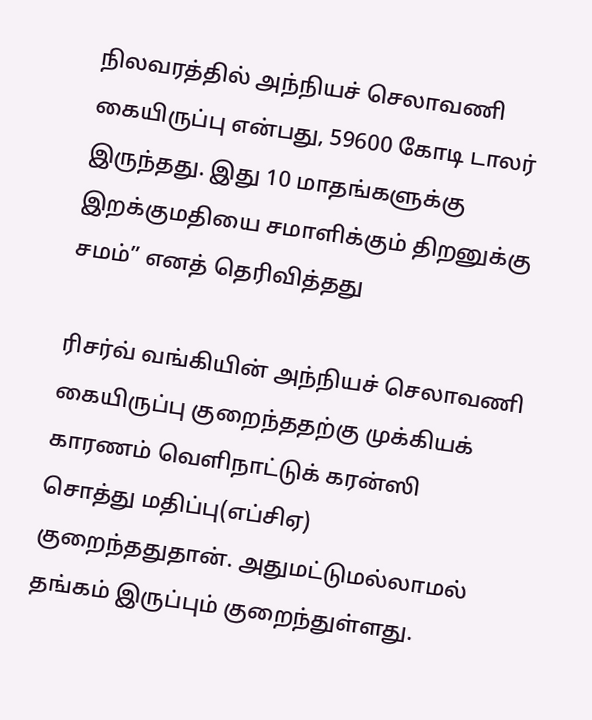நிலவரத்தில் அந்நியச் செலாவணி கையிருப்பு என்பது, 59600 கோடி டாலர் இருந்தது. இது 10 மாதங்களுக்கு இறக்குமதியை சமாளிக்கும் திறனுக்கு சமம்” எனத் தெரிவித்தது

ரிசர்வ் வங்கியின் அந்நியச் செலாவணி கையிருப்பு குறைந்ததற்கு முக்கியக் காரணம் வெளிநாட்டுக் கரன்ஸி சொத்து மதிப்பு(எப்சிஏ) குறைந்ததுதான். அதுமட்டுமல்லாமல் தங்கம் இருப்பும் குறைந்துள்ளது.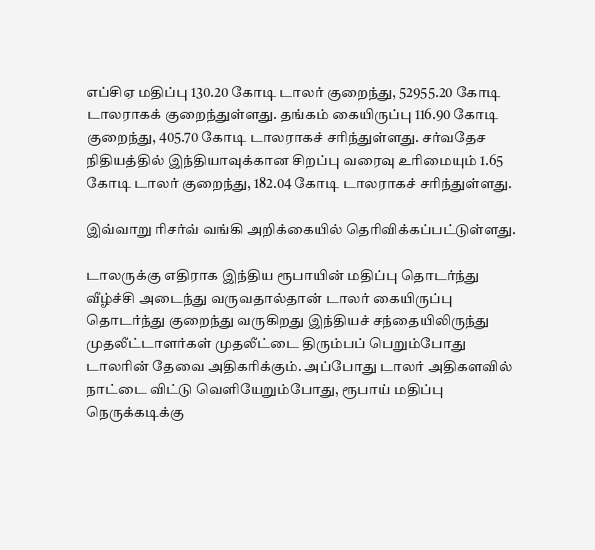எப்சிஏ மதிப்பு 130.20 கோடி டாலர் குறைந்து, 52955.20 கோடி டாலராகக் குறைந்துள்ளது. தங்கம் கையிருப்பு 116.90 கோடி குறைந்து, 405.70 கோடி டாலராகச் சரிந்துள்ளது. சர்வதேச நிதியத்தில் இந்தியாவுக்கான சிறப்பு வரைவு உரிமையும் 1.65 கோடி டாலர் குறைந்து, 182.04 கோடி டாலராகச் சரிந்துள்ளது.

இவ்வாறு ரிசர்வ் வங்கி அறிக்கையில் தெரிவிக்கப்பட்டுள்ளது.

டாலருக்கு எதிராக இந்திய ரூபாயின் மதிப்பு தொடர்ந்து வீழ்ச்சி அடைந்து வருவதால்தான் டாலர் கையிருப்பு தொடர்ந்து குறைந்து வருகிறது இந்தியச் சந்தையிலிருந்து முதலீட்டாளர்கள் முதலீட்டை திரும்பப் பெறும்போது டாலரின் தேவை அதிகரிக்கும். அப்போது டாலர் அதிகளவில் நாட்டை விட்டு வெளியேறும்போது, ரூபாய் மதிப்பு நெருக்கடிக்கு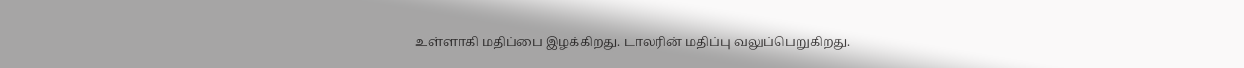உள்ளாகி மதிப்பை இழக்கிறது. டாலரின் மதிப்பு வலுப்பெறுகிறது.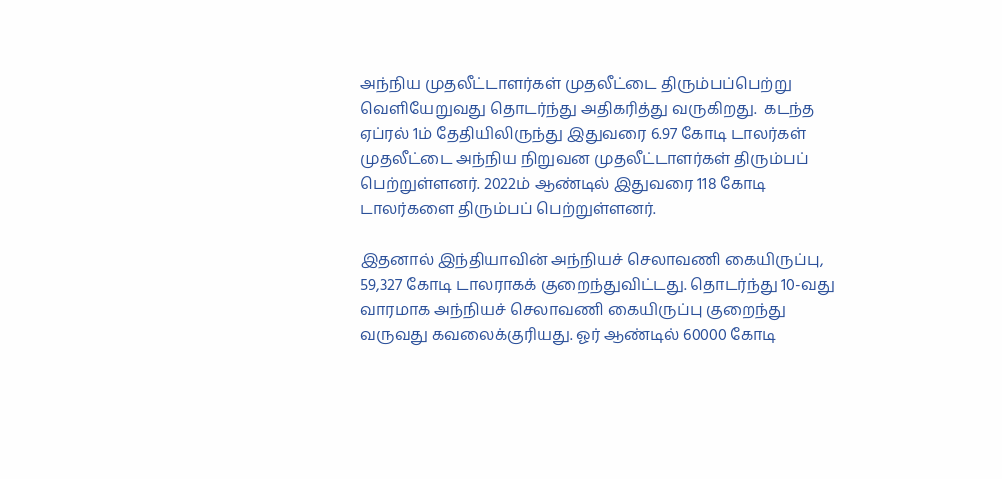அந்நிய முதலீட்டாளர்கள் முதலீட்டை திரும்பப்பெற்று வெளியேறுவது தொடர்ந்து அதிகரித்து வருகிறது.  கடந்த ஏப்ரல் 1ம் தேதியிலிருந்து இதுவரை 6.97 கோடி டாலர்கள் முதலீட்டை அந்நிய நிறுவன முதலீட்டாளர்கள் திரும்பப் பெற்றுள்ளனர். 2022ம் ஆண்டில் இதுவரை 118 கோடி டாலர்களை திரும்பப் பெற்றுள்ளனர்.

இதனால் இந்தியாவின் அந்நியச் செலாவணி கையிருப்பு, 59,327 கோடி டாலராகக் குறைந்துவிட்டது. தொடர்ந்து 10-வது வாரமாக அந்நியச் செலாவணி கையிருப்பு குறைந்து வருவது கவலைக்குரியது. ஓர் ஆண்டில் 60000 கோடி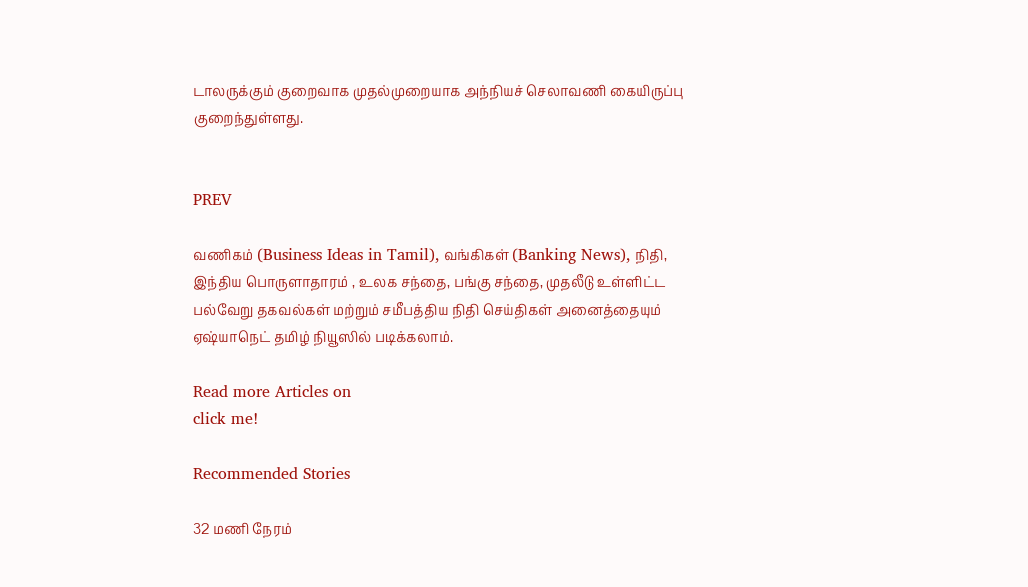டாலருக்கும் குறைவாக முதல்முறையாக அந்நியச் செலாவணி கையிருப்பு குறைந்துள்ளது.


PREV

வணிகம் (Business Ideas in Tamil), வங்கிகள் (Banking News), நிதி, இந்திய பொருளாதாரம் , உலக சந்தை, பங்கு சந்தை, முதலீடு உள்ளிட்ட பல்வேறு தகவல்கள் மற்றும் சமீபத்திய நிதி செய்திகள் அனைத்தையும் ஏஷ்யாநெட் தமிழ் நியூஸில் படிக்கலாம்.

Read more Articles on
click me!

Recommended Stories

32 மணி நேரம்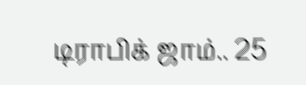டிராபிக் ஜாம்.. 25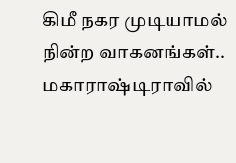கிமீ நகர முடியாமல் நின்ற வாகனங்கள்.. மகாராஷ்டிராவில்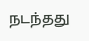நடந்தது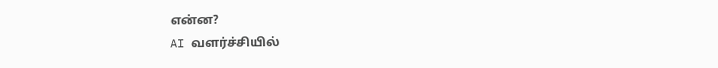என்ன?
AI வளர்ச்சியில்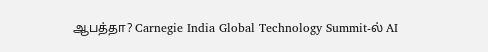ஆபத்தா? Carnegie India Global Technology Summit-ல் AI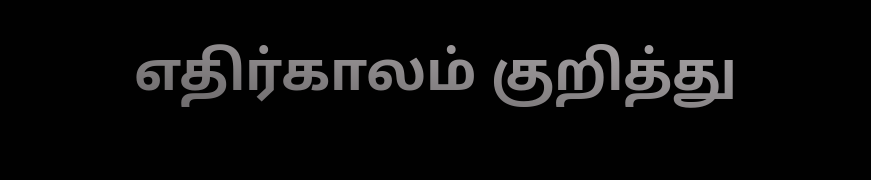எதிர்காலம் குறித்து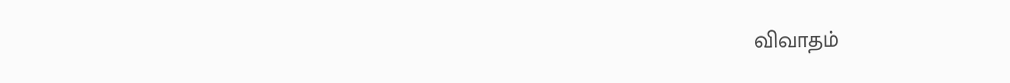விவாதம்